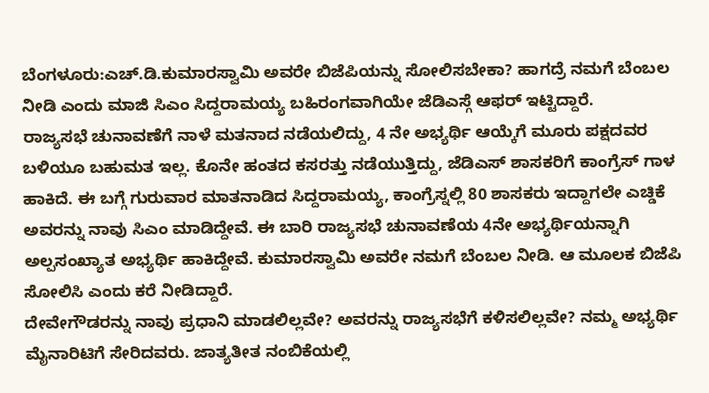ಬೆಂಗಳೂರು:ಎಚ್.ಡಿ.ಕುಮಾರಸ್ವಾಮಿ ಅವರೇ ಬಿಜೆಪಿಯನ್ನು ಸೋಲಿಸಬೇಕಾ? ಹಾಗದ್ರೆ ನಮಗೆ ಬೆಂಬಲ ನೀಡಿ ಎಂದು ಮಾಜಿ ಸಿಎಂ ಸಿದ್ದರಾಮಯ್ಯ ಬಹಿರಂಗವಾಗಿಯೇ ಜೆಡಿಎಸ್ಗೆ ಆಫರ್ ಇಟ್ಟಿದ್ದಾರೆ.
ರಾಜ್ಯಸಭೆ ಚುನಾವಣೆಗೆ ನಾಳೆ ಮತನಾದ ನಡೆಯಲಿದ್ದು, 4 ನೇ ಅಭ್ಯರ್ಥಿ ಆಯ್ಕೆಗೆ ಮೂರು ಪಕ್ಷದವರ ಬಳಿಯೂ ಬಹುಮತ ಇಲ್ಲ. ಕೊನೇ ಹಂತದ ಕಸರತ್ತು ನಡೆಯುತ್ತಿದ್ದು, ಜೆಡಿಎಸ್ ಶಾಸಕರಿಗೆ ಕಾಂಗ್ರೆಸ್ ಗಾಳ ಹಾಕಿದೆ. ಈ ಬಗ್ಗೆ ಗುರುವಾರ ಮಾತನಾಡಿದ ಸಿದ್ದರಾಮಯ್ಯ, ಕಾಂಗ್ರೆಸ್ನಲ್ಲಿ 80 ಶಾಸಕರು ಇದ್ದಾಗಲೇ ಎಚ್ಡಿಕೆ ಅವರನ್ನು ನಾವು ಸಿಎಂ ಮಾಡಿದ್ದೇವೆ. ಈ ಬಾರಿ ರಾಜ್ಯಸಭೆ ಚುನಾವಣೆಯ 4ನೇ ಅಭ್ಯರ್ಥಿಯನ್ನಾಗಿ ಅಲ್ಪಸಂಖ್ಯಾತ ಅಭ್ಯರ್ಥಿ ಹಾಕಿದ್ದೇವೆ. ಕುಮಾರಸ್ವಾಮಿ ಅವರೇ ನಮಗೆ ಬೆಂಬಲ ನೀಡಿ. ಆ ಮೂಲಕ ಬಿಜೆಪಿ ಸೋಲಿಸಿ ಎಂದು ಕರೆ ನೀಡಿದ್ದಾರೆ.
ದೇವೇಗೌಡರನ್ನು ನಾವು ಪ್ರಧಾನಿ‌ ಮಾಡಲಿಲ್ಲವೇ? ಅವರನ್ನು ರಾಜ್ಯಸಭೆಗೆ ಕಳಿಸಲಿಲ್ಲವೇ? ನಮ್ಮ ಅಭ್ಯರ್ಥಿ ಮೈನಾರಿಟಿಗೆ ಸೇರಿದವರು. ಜಾತ್ಯತೀತ ನಂಬಿಕೆಯಲ್ಲಿ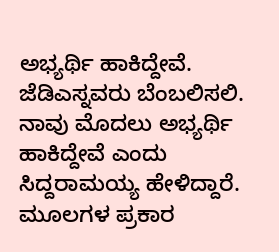ಅಭ್ಯರ್ಥಿ ಹಾಕಿದ್ದೇವೆ. ಜೆಡಿಎಸ್ನವರು ಬೆಂಬಲಿಸಲಿ. ನಾವು ಮೊದಲು ಅಭ್ಯರ್ಥಿ ಹಾಕಿದ್ದೇವೆ ಎಂದು ಸಿದ್ದರಾಮಯ್ಯ ಹೇಳಿದ್ದಾರೆ.
ಮೂಲಗಳ ಪ್ರಕಾರ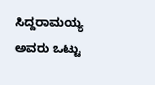ಸಿದ್ದರಾಮಯ್ಯ ಅವರು ಒಟ್ಟು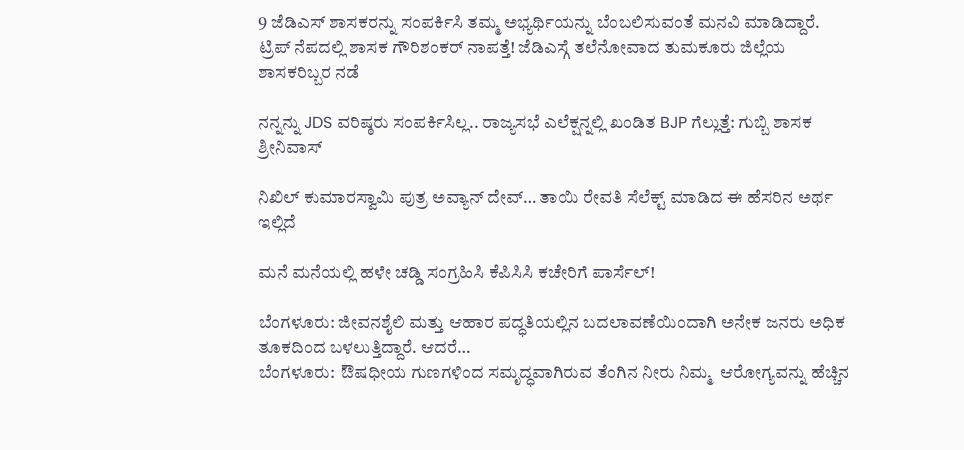9 ಜೆಡಿಎಸ್ ಶಾಸಕರನ್ನು ಸಂಪರ್ಕಿಸಿ ತಮ್ಮ ಅಭ್ಯರ್ಥಿಯನ್ನು ಬೆಂಬಲಿಸುವಂತೆ ಮನವಿ ಮಾಡಿದ್ದಾರೆ.
ಟ್ರಿಪ್ ನೆಪದಲ್ಲಿ ಶಾಸಕ ಗೌರಿಶಂಕರ್ ನಾಪತ್ತೆ! ಜೆಡಿಎಸ್ಗೆ ತಲೆನೋವಾದ ತುಮಕೂರು ಜಿಲ್ಲೆಯ ಶಾಸಕರಿಬ್ಬರ ನಡೆ

ನನ್ನನ್ನು JDS ವರಿಷ್ಠರು ಸಂಪರ್ಕಿಸಿಲ್ಲ.. ರಾಜ್ಯಸಭೆ ಎಲೆಕ್ಷನ್ನಲ್ಲಿ ಖಂಡಿತ BJP ಗೆಲ್ಲುತ್ತೆ: ಗುಬ್ಬಿ ಶಾಸಕ ಶ್ರೀನಿವಾಸ್

ನಿಖಿಲ್ ಕುಮಾರಸ್ವಾಮಿ ಪುತ್ರ ಅವ್ಯಾನ್ ದೇವ್… ತಾಯಿ ರೇವತಿ ಸೆಲೆಕ್ಟ್ ಮಾಡಿದ ಈ ಹೆಸರಿನ ಅರ್ಥ ಇಲ್ಲಿದೆ

ಮನೆ ಮನೆಯಲ್ಲಿ ಹಳೇ ಚಡ್ಡಿ ಸಂಗ್ರಹಿಸಿ ಕೆಪಿಸಿಸಿ ಕಚೇರಿಗೆ ಪಾರ್ಸೆಲ್!

ಬೆಂಗಳೂರು: ಜೀವನಶೈಲಿ ಮತ್ತು ಆಹಾರ ಪದ್ಧತಿಯಲ್ಲಿನ ಬದಲಾವಣೆಯಿಂದಾಗಿ ಅನೇಕ ಜನರು ಅಧಿಕ ತೂಕದಿಂದ ಬಳಲುತ್ತಿದ್ದಾರೆ. ಆದರೆ…
ಬೆಂಗಳೂರು:  ಔಷಧೀಯ ಗುಣಗಳಿಂದ ಸಮೃದ್ಧವಾಗಿರುವ ತೆಂಗಿನ ನೀರು ನಿಮ್ಮ  ಆರೋಗ್ಯವನ್ನು ಹೆಚ್ಚಿನ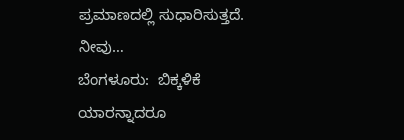ಪ್ರಮಾಣದಲ್ಲಿ ಸುಧಾರಿಸುತ್ತದೆ. ನೀವು…
ಬೆಂಗಳೂರು:  ಬಿಕ್ಕಳಿಕೆ ಯಾರನ್ನಾದರೂ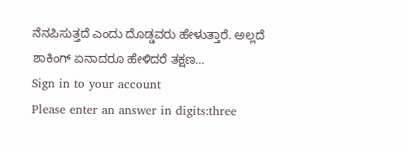ನೆನಪಿಸುತ್ತದೆ ಎಂದು ದೊಡ್ಡವರು ಹೇಳುತ್ತಾರೆ. ಅಲ್ಲದೆ ಶಾಕಿಂಗ್ ಏನಾದರೂ ಹೇಳಿದರೆ ತಕ್ಷಣ…
Sign in to your account
Please enter an answer in digits:three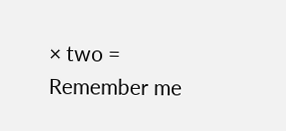× two =
Remember me